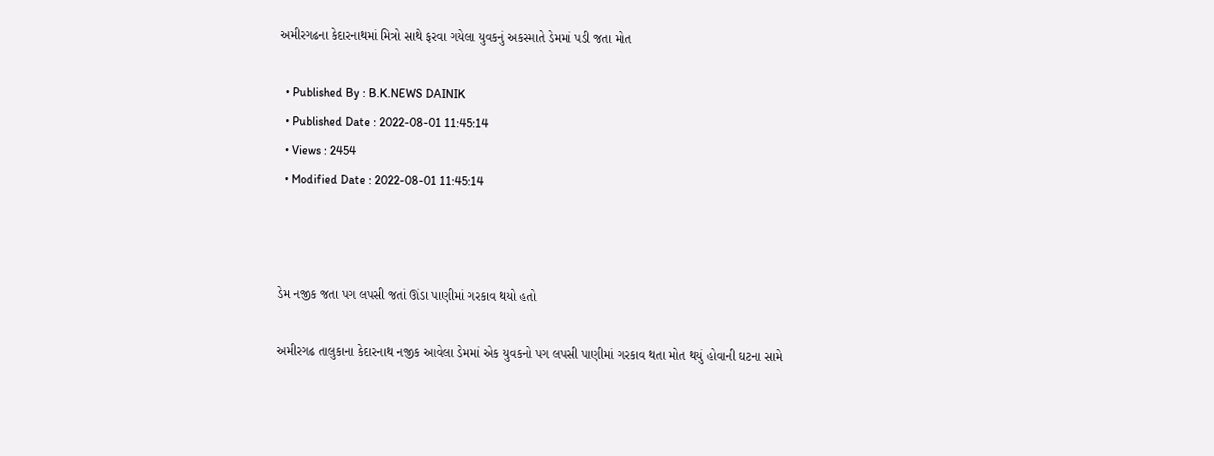અમીરગઢના કેદારનાથમાં મિત્રો સાથે ફરવા ગયેલા યુવકનું અકસ્માતે ડેમમાં પડી જતા મોત

  • Published By : B.K.NEWS DAINIK
  • Published Date : 2022-08-01 11:45:14
  • Views : 2454
  • Modified Date : 2022-08-01 11:45:14



ડેમ નજીક જતા પગ લપસી જતાં ઊંડા પાણીમાં ગરકાવ થયો હતો

અમીરગઢ તાલુકાના કેદારનાથ નજીક આવેલા ડેમમાં એક યુવકનો પગ લપસી પાણીમાં ગરકાવ થતા મોત થયું હોવાની ઘટના સામે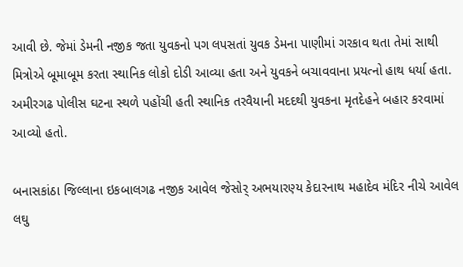આવી છે. જેમાં ડેમની નજીક જતા યુવકનો પગ લપસતાં યુવક ડેમના પાણીમાં ગરકાવ થતા તેમાં સાથી મિત્રોએ બૂમાબૂમ કરતા સ્થાનિક લોકો દોડી આવ્યા હતા અને યુવકને બચાવવાના પ્રયત્નો હાથ ધર્યા હતા. અમીરગઢ પોલીસ ઘટના સ્થળે પહોંચી હતી સ્થાનિક તરવૈયાની મદદથી યુવકના મૃતદેહને બહાર કરવામાં આવ્યો હતો.

બનાસકાંઠા જિલ્લાના ઇકબાલગઢ નજીક આવેલ જેસોર્ અભયારણ્ય કેદારનાથ મહાદેવ મંદિર નીચે આવેલ લઘુ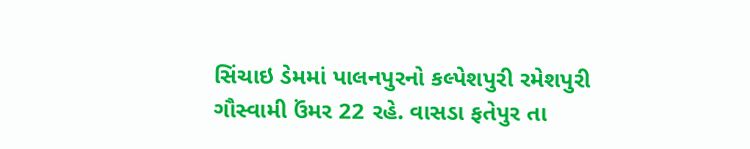સિંચાઇ ડેમમાં પાલનપુરનો કલ્પેશપુરી રમેશપુરી ગૌસ્વામી ઉંમર 22 રહે. વાસડા ફતેપુર તા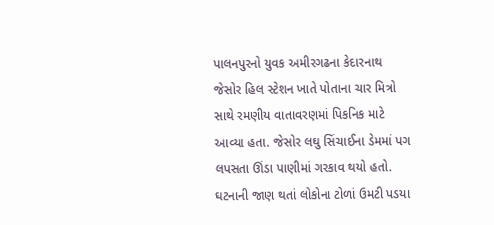પાલનપુરનો યુવક અમીરગઢના કેદારનાથ જેસોર હિલ સ્ટેશન ખાતે પોતાના ચાર મિત્રો સાથે રમણીય વાતાવરણમાં પિકનિક માટે આવ્યા હતા. જેસોર લઘુ સિંચાઈના ડેમમાં પગ લપસતા ઊંડા પાણીમાં ગરકાવ થયો હતો. ઘટનાની જાણ થતાં લોકોના ટોળાં ઉમટી પડયા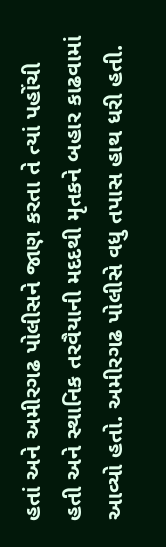હતાં અને અમીરગઢ પોલીસને જાણ કરતા તે ત્યાં પહોંચી હતી અને સ્થાનિક તરવૈયાની મદદથી મૃતકને બહાર કાઢવામાં આવ્યો હતો. અમીરગઢ પોલીસે વધુ તપાસ હાથ ધરી હતી.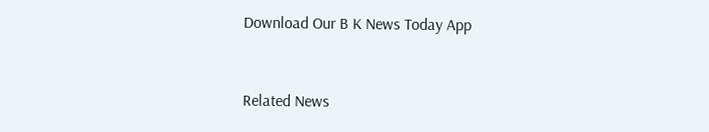Download Our B K News Today App



Related News